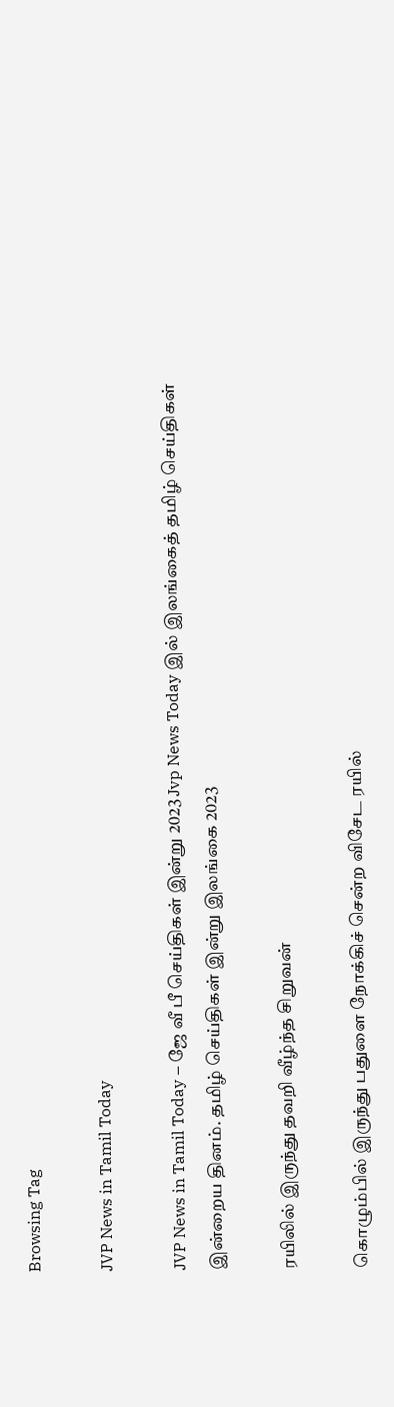Browsing Tag

JVP News in Tamil Today

JVP News in Tamil Today – ஜே வீ பீ செய்திகள் இன்று 2023 Jvp News Today இல் இலங்கைத் தமிழ் செய்திகள் இன்றைய தினம். தமிழ் செய்திகள் இன்று இலங்கை 2023

ரயிலில் இருந்து தவறி வீழ்ந்த சிறுவன்

கொழும்பில் இருந்து பதுளை நோக்கிச் சென்ற விசேட ரயில்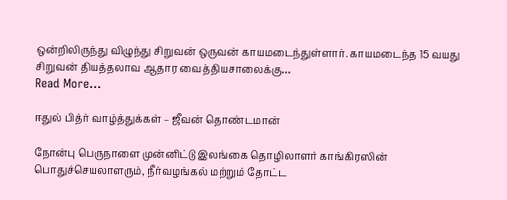ஒன்றிலிருந்து விழுந்து சிறுவன் ஒருவன் காயமடைந்துள்ளார். காயமடைந்த 15 வயது சிறுவன் தியத்தலாவ ஆதார வைத்தியசாலைக்கு…
Read More...

ஈதுல் பித்ர் வாழ்த்துக்கள் – ஜீவன் தொண்டமான்

நோன்பு பெருநாளை முன்னிட்டு இலங்கை தொழிலாளர் காங்கிரஸின் பொதுச்செயலாளரும், நீர்வழங்கல் மற்றும் தோட்ட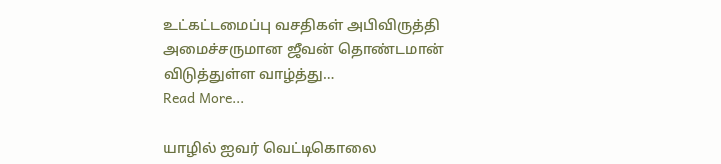உட்கட்டமைப்பு வசதிகள் அபிவிருத்தி அமைச்சருமான ஜீவன் தொண்டமான் விடுத்துள்ள வாழ்த்து…
Read More...

யாழில் ஐவர் வெட்டிகொலை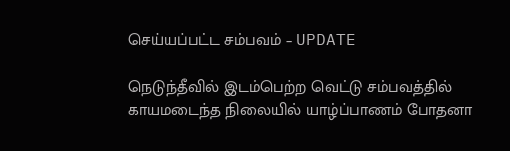செய்யப்பட்ட சம்பவம் – UPDATE

நெடுந்தீவில் இடம்பெற்ற வெட்டு சம்பவத்தில் காயமடைந்த நிலையில் யாழ்ப்பாணம் போதனா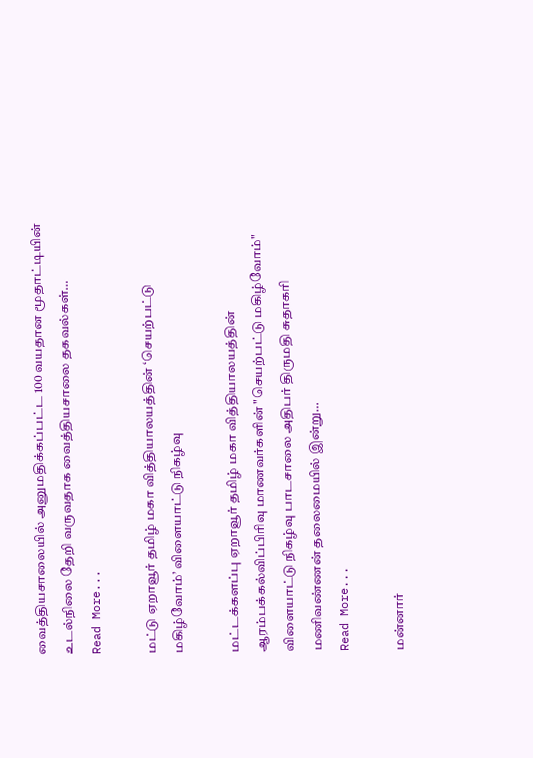வைத்தியசாலையில் அனுமதிக்கப்பட்ட 100 வயதான மூதாட்டியின் உடல்நிலை தேறி வருவதாக வைத்தியசாலை தகவல்கள்…
Read More...

மட்டு ஏறாவூர் தமிழ் மகா வித்தியாலயத்தின் ‘செயற்பட்டு மகிழ்வோம்’ விளையாட்டு நிகழ்வு

மட்டக்களப்பு ஏறாவூர் தமிழ் மகா வித்தியாலயத்தின் ஆரம்பக்கல்விப்பிரிவு மாணவர்களின் "செயற்பட்டு மகிழ்வோம்" விளையாட்டு நிகழ்வு பாடசாலை அதிபர் திருமதி சுதாகரி மணிவண்ணன் தலைமையில் இன்று…
Read More...

மன்னார்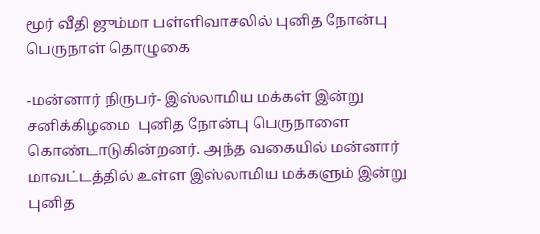மூர் வீதி ஜும்மா பள்ளிவாசலில் புனித நோன்பு பெருநாள் தொழுகை

-மன்னார் நிருபர்- இஸ்லாமிய மக்கள் இன்று சனிக்கிழமை  புனித நோன்பு பெருநாளை கொண்டாடுகின்றனர். அந்த வகையில் மன்னார் மாவட்டத்தில் உள்ள இஸ்லாமிய மக்களும் இன்று புனித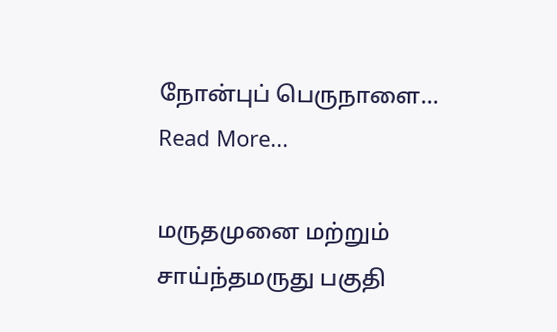நோன்புப் பெருநாளை…
Read More...

மருதமுனை மற்றும் சாய்ந்தமருது பகுதி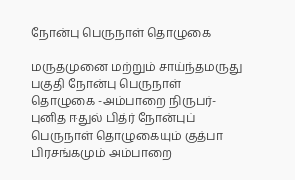நோன்பு பெருநாள் தொழுகை

மருதமுனை மற்றும் சாய்ந்தமருது பகுதி நோன்பு பெருநாள் தொழுகை -அம்பாறை நிருபர்- புனித ஈதுல் பித்ர் நோன்புப் பெருநாள் தொழுகையும் குத்பா பிரசங்கமும் அம்பாறை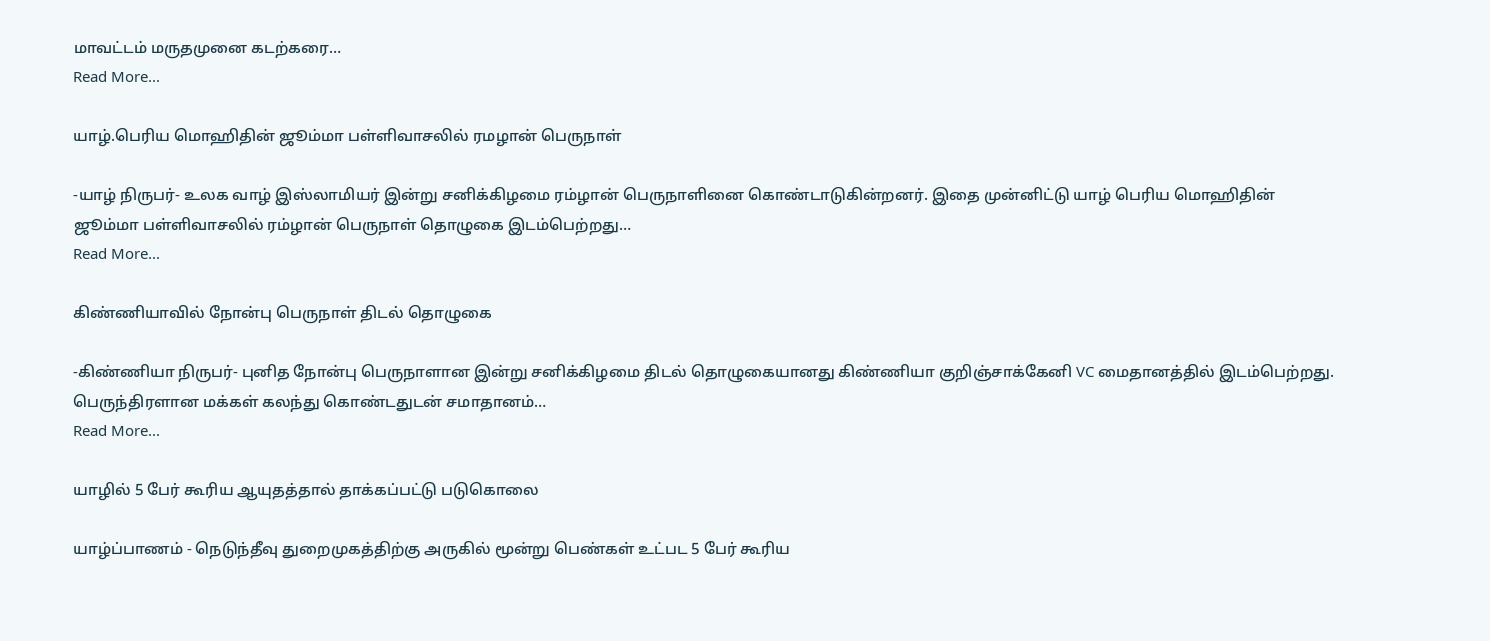மாவட்டம் மருதமுனை கடற்கரை…
Read More...

யாழ்.பெரிய மொஹிதின் ஜூம்மா பள்ளிவாசலில் ரமழான் பெருநாள்

-யாழ் நிருபர்- உலக வாழ் இஸ்லாமியர் இன்று சனிக்கிழமை ரம்ழான் பெருநாளினை கொண்டாடுகின்றனர். இதை முன்னிட்டு யாழ் பெரிய மொஹிதின் ஜூம்மா பள்ளிவாசலில் ரம்ழான் பெருநாள் தொழுகை இடம்பெற்றது…
Read More...

கிண்ணியாவில் நோன்பு பெருநாள் திடல் தொழுகை

-கிண்ணியா நிருபர்- புனித நோன்பு பெருநாளான இன்று சனிக்கிழமை திடல் தொழுகையானது கிண்ணியா குறிஞ்சாக்கேனி VC மைதானத்தில் இடம்பெற்றது. பெருந்திரளான மக்கள் கலந்து கொண்டதுடன் சமாதானம்…
Read More...

யாழில் 5 பேர் கூரிய ஆயுதத்தால் தாக்கப்பட்டு படுகொலை

யாழ்ப்பாணம் - நெடுந்தீவு துறைமுகத்திற்கு அருகில் மூன்று பெண்கள் உட்பட 5 பேர் கூரிய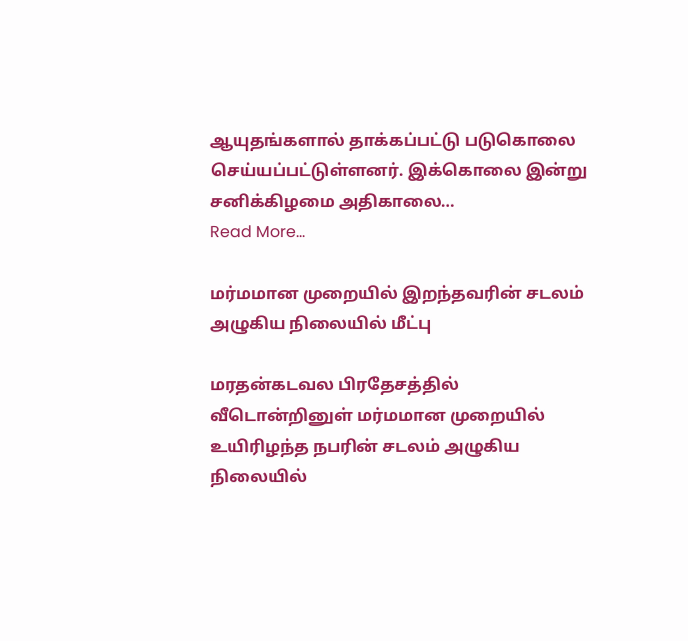ஆயுதங்களால் தாக்கப்பட்டு படுகொலை செய்யப்பட்டுள்ளனர். இக்கொலை இன்று சனிக்கிழமை அதிகாலை…
Read More...

மர்மமான முறையில் இறந்தவரின் சடலம் அழுகிய நிலையில் மீட்பு

மரதன்கடவல பிரதேசத்தில் வீடொன்றினுள் மர்மமான முறையில் உயிரிழந்த நபரின் சடலம் அழுகிய நிலையில்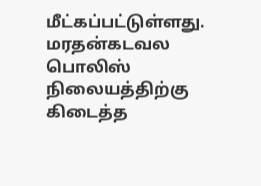மீட்கப்பட்டுள்ளது. மரதன்கடவல பொலிஸ் நிலையத்திற்கு கிடைத்த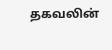தகவலின்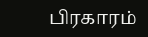பிரகாரம்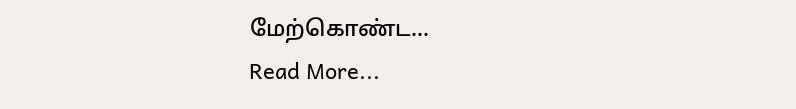மேற்கொண்ட…
Read More...